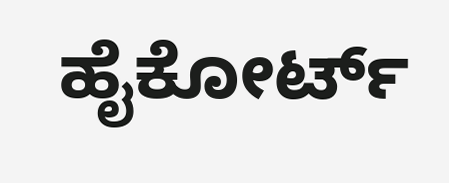ಹೈಕೋರ್ಟ್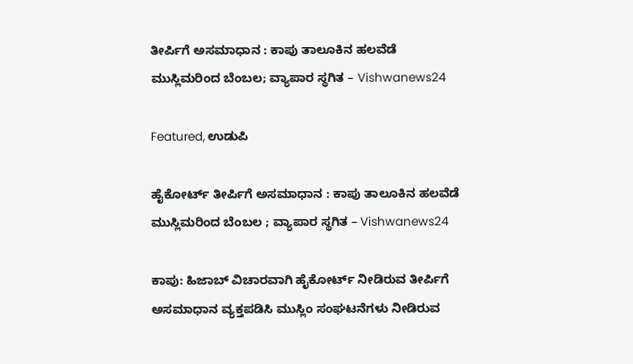ತೀರ್ಪಿಗೆ ಅಸಮಾಧಾನ : ಕಾಪು ತಾಲೂಕಿನ ಹಲವೆಡೆ  ಮುಸ್ಲಿಮರಿಂದ ಬೆಂಬಲ; ವ್ಯಾಪಾರ ಸ್ಥಗಿತ – Vishwanews24

Featured, ಉಡುಪಿ

ಹೈಕೋರ್ಟ್ ತೀರ್ಪಿಗೆ ಅಸಮಾಧಾನ : ಕಾಪು ತಾಲೂಕಿನ ಹಲವೆಡೆ  ಮುಸ್ಲಿಮರಿಂದ ಬೆಂಬಲ ; ವ್ಯಾಪಾರ ಸ್ಥಗಿತ – Vishwanews24

ಕಾಪು: ಹಿಜಾಬ್ ವಿಚಾರವಾಗಿ ಹೈಕೋರ್ಟ್ ನೀಡಿರುವ ತೀರ್ಪಿಗೆ ಅಸಮಾಧಾನ ವ್ಯಕ್ತಪಡಿಸಿ ಮುಸ್ಲಿಂ ಸಂಘಟನೆಗಳು ನೀಡಿರುವ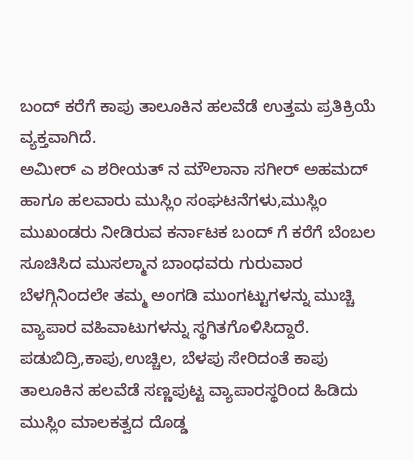ಬಂದ್ ಕರೆಗೆ ಕಾಪು ತಾಲೂಕಿನ ಹಲವೆಡೆ ಉತ್ತಮ ಪ್ರತಿಕ್ರಿಯೆ ವ್ಯಕ್ತವಾಗಿದೆ.
ಅಮೀರ್ ಎ ಶರೀಯತ್ ನ ಮೌಲಾನಾ ಸಗೀರ್ ಅಹಮದ್ ಹಾಗೂ ಹಲವಾರು ಮುಸ್ಲಿಂ ಸಂಘಟನೆಗಳು,ಮುಸ್ಲಿಂ ಮುಖಂಡರು ನೀಡಿರುವ ಕರ್ನಾಟಕ ಬಂದ್ ಗೆ ಕರೆಗೆ ಬೆಂಬಲ ಸೂಚಿಸಿದ ಮುಸಲ್ಮಾನ ಬಾಂಧವರು ಗುರುವಾರ ಬೆಳಗ್ಗಿನಿಂದಲೇ ತಮ್ಮ ಅಂಗಡಿ ಮುಂಗಟ್ಟುಗಳನ್ನು ಮುಚ್ಚಿ ವ್ಯಾಪಾರ ವಹಿವಾಟುಗಳನ್ನು ಸ್ಥಗಿತಗೊಳಿಸಿದ್ದಾರೆ.
ಪಡುಬಿದ್ರಿ,ಕಾಪು,ಉಚ್ಚಿಲ, ಬೆಳಪು ಸೇರಿದಂತೆ ಕಾಪು ತಾಲೂಕಿನ ಹಲವೆಡೆ ಸಣ್ಣಪುಟ್ಟ ವ್ಯಾಪಾರಸ್ಥರಿಂದ ಹಿಡಿದು ಮುಸ್ಲಿಂ ಮಾಲಕತ್ವದ ದೊಡ್ಡ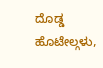ದೊಡ್ಡ ಹೊಟೇಲ್ಗಳು,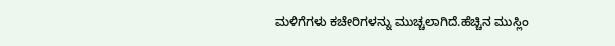ಮಳಿಗೆಗಳು ಕಚೇರಿಗಳನ್ನು ಮುಚ್ಚಲಾಗಿದೆ.ಹೆಚ್ಚಿನ ಮುಸ್ಲಿಂ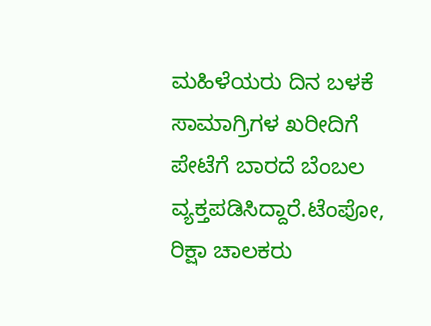ಮಹಿಳೆಯರು ದಿನ ಬಳಕೆ ಸಾಮಾಗ್ರಿಗಳ ಖರೀದಿಗೆ ಪೇಟೆಗೆ ಬಾರದೆ ಬೆಂಬಲ ವ್ಯಕ್ತಪಡಿಸಿದ್ದಾರೆ.ಟೆಂಪೋ, ರಿಕ್ಷಾ ಚಾಲಕರು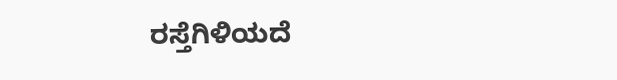ರಸ್ತೆಗಿಳಿಯದೆ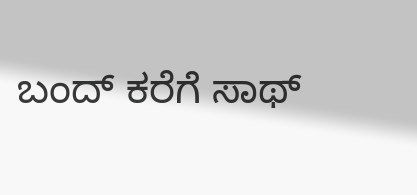ಬಂದ್ ಕರೆಗೆ ಸಾಥ್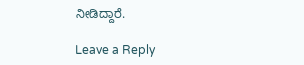ನೀಡಿದ್ದಾರೆ.

Leave a Reply